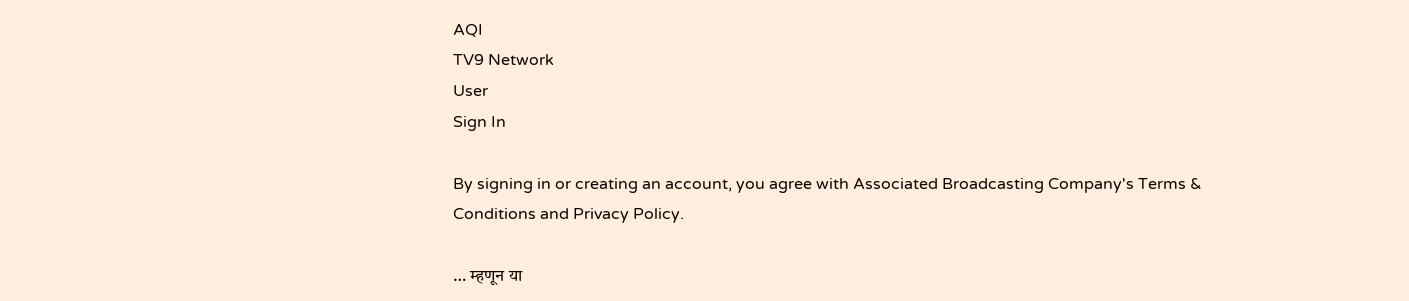AQI
TV9 Network
User
Sign In

By signing in or creating an account, you agree with Associated Broadcasting Company's Terms & Conditions and Privacy Policy.

… म्हणून या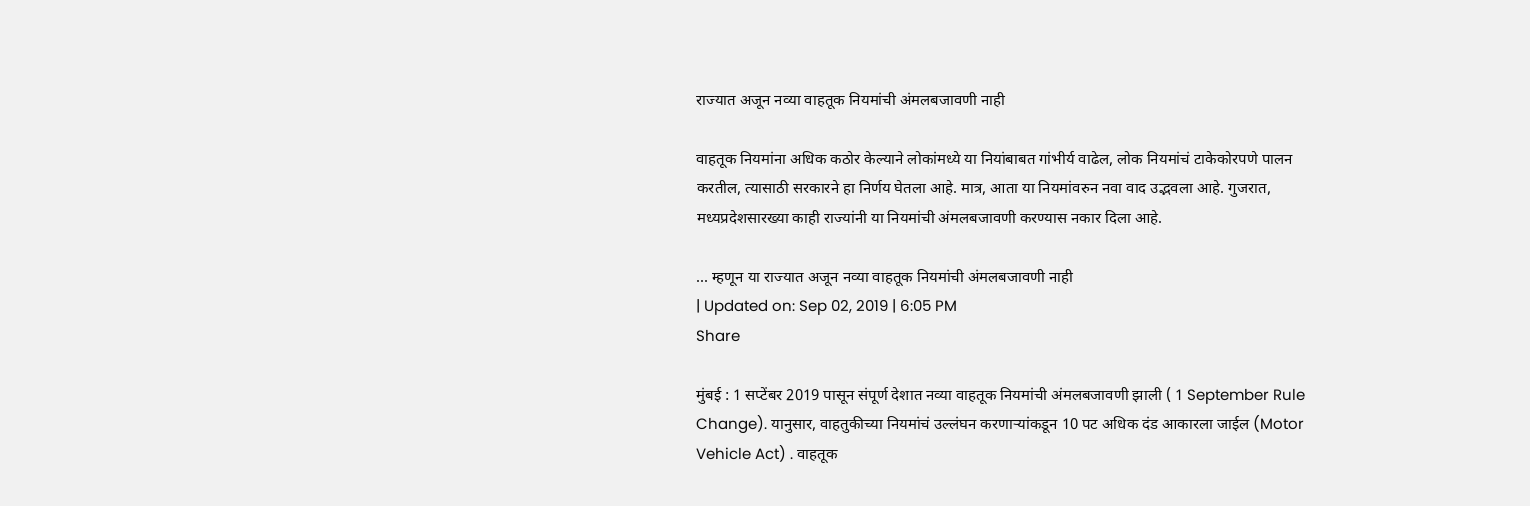राज्यात अजून नव्या वाहतूक नियमांची अंमलबजावणी नाही

वाहतूक नियमांना अधिक कठोर केल्याने लोकांमध्ये या नियांबाबत गांभीर्य वाढेल, लोक नियमांचं टाकेकोरपणे पालन करतील, त्यासाठी सरकारने हा निर्णय घेतला आहे. मात्र, आता या नियमांवरुन नवा वाद उद्भवला आहे. गुजरात, मध्यप्रदेशसारख्या काही राज्यांनी या नियमांची अंमलबजावणी करण्यास नकार दिला आहे.

... म्हणून या राज्यात अजून नव्या वाहतूक नियमांची अंमलबजावणी नाही
| Updated on: Sep 02, 2019 | 6:05 PM
Share

मुंबई : 1 सप्टेंबर 2019 पासून संपूर्ण देशात नव्या वाहतूक नियमांची अंमलबजावणी झाली ( 1 September Rule Change). यानुसार, वाहतुकीच्या नियमांचं उल्लंघन करणाऱ्यांकडून 10 पट अधिक दंड आकारला जाईल (Motor Vehicle Act) . वाहतूक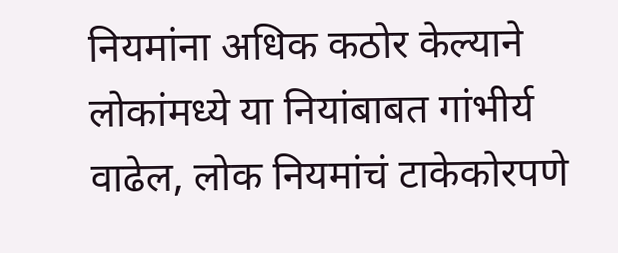नियमांना अधिक कठोर केल्याने लोकांमध्ये या नियांबाबत गांभीर्य वाढेल, लोक नियमांचं टाकेकोरपणे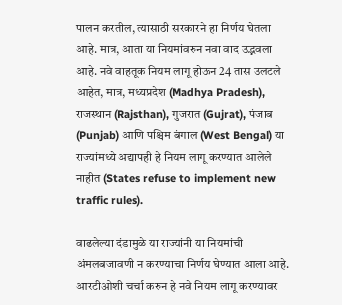पालन करतील, त्यासाठी सरकारने हा निर्णय घेतला आहे. मात्र, आता या नियमांवरुन नवा वाद उद्भवला आहे. नवे वाहतूक नियम लागू होऊन 24 तास उलटले आहेत, मात्र, मध्यप्रदेश (Madhya Pradesh), राजस्थान (Rajsthan), गुजरात (Gujrat), पंजाब (Punjab) आणि पश्चिम बंगाल (West Bengal) या राज्यांमध्ये अद्यापही हे नियम लागू करण्यात आलेले नाहीत (States refuse to implement new traffic rules).

वाढलेल्या दंडामुळे या राज्यांनी या नियमांची अंमलबजावणी न करण्याचा निर्णय घेण्यात आला आहे. आरटीओशी चर्चा करुन हे नवे नियम लागू करण्यावर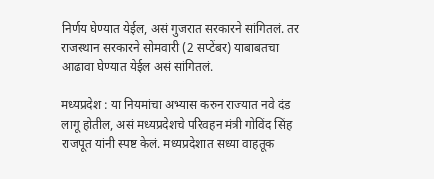निर्णय घेण्यात येईल, असं गुजरात सरकारने सांगितलं. तर राजस्थान सरकारने सोमवारी (2 सप्टेंबर) याबाबतचा आढावा घेण्यात येईल असं सांगितलं.

मध्यप्रदेश : या नियमांचा अभ्यास करुन राज्यात नवे दंड लागू होतील, असं मध्यप्रदेशचे परिवहन मंत्री गोविंद सिंह राजपूत यांनी स्पष्ट केलं. मध्यप्रदेशात सध्या वाहतूक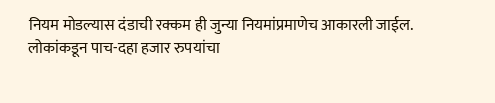नियम मोडल्यास दंडाची रक्कम ही जुन्या नियमांप्रमाणेच आकारली जाईल. लोकांकडून पाच-दहा हजार रुपयांचा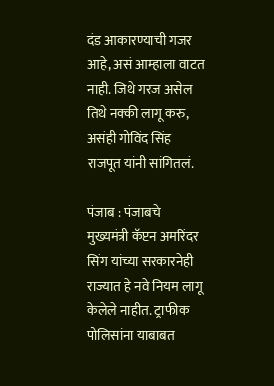दंड आकारण्याची गजर आहे, असं आम्हाला वाटत नाही. जिथे गरज असेल तिथे नक्की लागू करु, असंही गोविंद सिंह राजपूत यांनी सांगितलं.

पंजाब : पंजाबचे मुख्यमंत्री कॅप्टन अमरिंदर सिंग यांच्या सरकारनेही राज्यात हे नवे नियम लागू केलेले नाहीत. ट्राफीक पोलिसांना याबाबत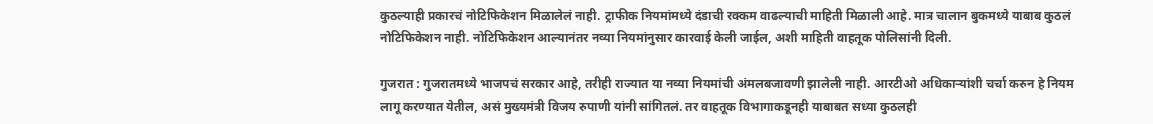कुठल्याही प्रकारचं नोटिफिकेशन मिळालेलं नाही. ट्राफीक नियमांमध्ये दंडाची रक्कम वाढल्याची माहिती मिळाली आहे. मात्र चालान बुकमध्ये याबाब कुठलं नोटिफिकेशन नाही. नोटिफिकेशन आल्यानंतर नव्या नियमांनुसार कारवाई केली जाईल, अशी माहिती वाहतूक पोलिसांनी दिली.

गुजरात : गुजरातमध्ये भाजपचं सरकार आहे, तरीही राज्यात या नव्या नियमांची अंमलबजावणी झालेली नाही. आरटीओ अधिकाऱ्यांशी चर्चा करुन हे नियम लागू करण्यात येतील, असं मुख्यमंत्री विजय रुपाणी यांनी सांगितलं. तर वाहतूक विभागाकडूनही याबाबत सध्या कुठलही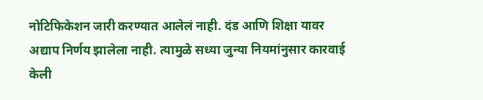नोटिफिकेशन जारी करण्यात आलेलं नाही. दंड आणि शिक्षा यावर अद्याप निर्णय झालेला नाही. त्यामुळे सध्या जुन्या नियमांनुसार कारवाई केली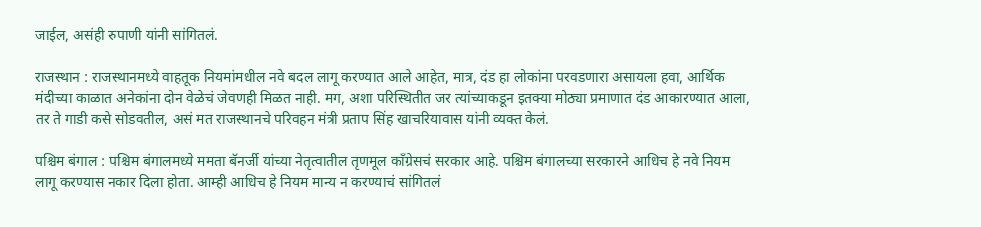जाईल, असंही रुपाणी यांनी सांगितलं.

राजस्थान : राजस्थानमध्ये वाहतूक नियमांमधील नवे बदल लागू करण्यात आले आहेत, मात्र, दंड हा लोकांना परवडणारा असायला हवा, आर्थिक मंदीच्या काळात अनेकांना दोन वेळेचं जेवणही मिळत नाही. मग, अशा परिस्थितीत जर त्यांच्याकडून इतक्या मोठ्या प्रमाणात दंड आकारण्यात आला, तर ते गाडी कसे सोडवतील, असं मत राजस्थानचे परिवहन मंत्री प्रताप सिंह खाचरियावास यांनी व्यक्त केलं.

पश्चिम बंगाल : पश्चिम बंगालमध्ये ममता बॅनर्जी यांच्या नेतृत्वातील तृणमूल काँग्रेसचं सरकार आहे. पश्चिम बंगालच्या सरकारने आधिच हे नवे नियम लागू करण्यास नकार दिला होता. आम्ही आधिच हे नियम मान्य न करण्याचं सांगितलं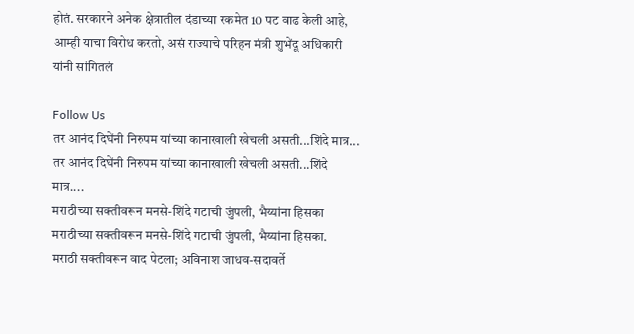होतं. सरकारने अनेक क्षेत्रातील दंडाच्या रकमेत 10 पट वाढ केली आहे, आम्ही याचा विरोध करतो, असं राज्याचे परिहन मंत्री शुभेंदू अधिकारी यांनी सांगितलं

Follow Us
तर आनंद दिघेंनी निरुपम यांच्या कानाखाली खेचली असती...शिंदे मात्र...
तर आनंद दिघेंनी निरुपम यांच्या कानाखाली खेचली असती...शिंदे मात्र....
मराठीच्या सक्तीवरून मनसे-शिंदे गटाची जुंपली, भैय्यांना हिसका
मराठीच्या सक्तीवरून मनसे-शिंदे गटाची जुंपली, भैय्यांना हिसका.
मराठी सक्तीवरून वाद पेटला; अविनाश जाधव-सदावर्ते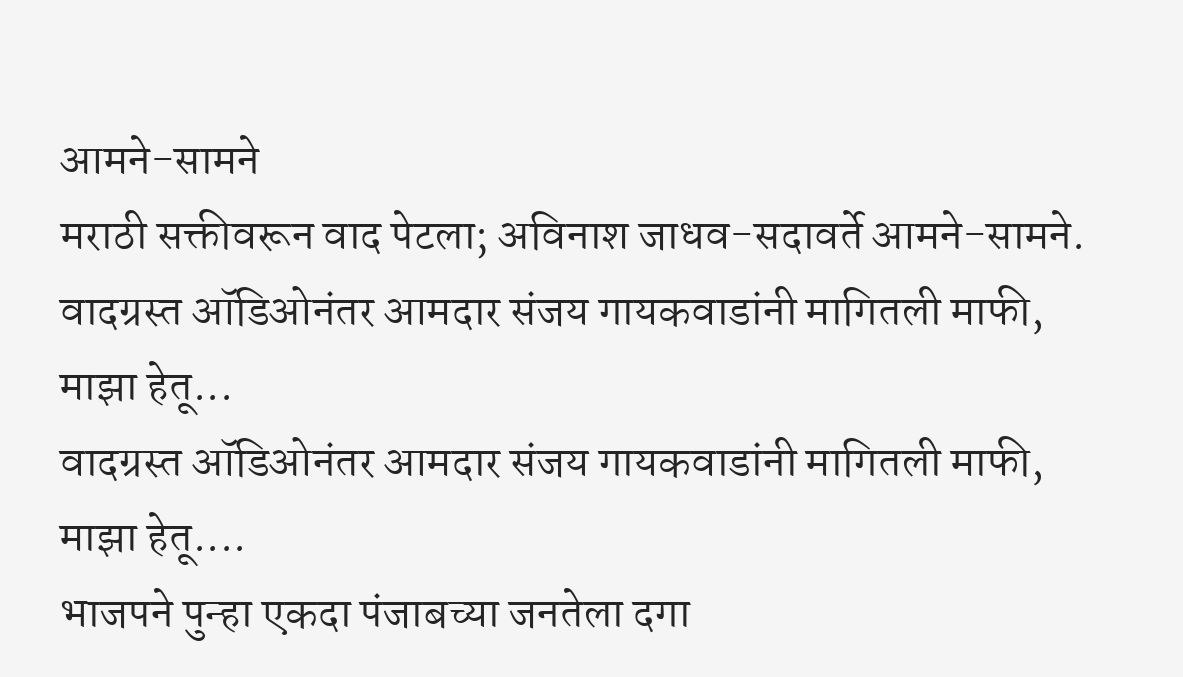आमने-सामने
मराठी सक्तीवरून वाद पेटला; अविनाश जाधव-सदावर्ते आमने-सामने.
वादग्रस्त ऑडिओनंतर आमदार संजय गायकवाडांनी मागितली माफी, माझा हेतू...
वादग्रस्त ऑडिओनंतर आमदार संजय गायकवाडांनी मागितली माफी, माझा हेतू....
भाजपने पुन्हा एकदा पंजाबच्या जनतेला दगा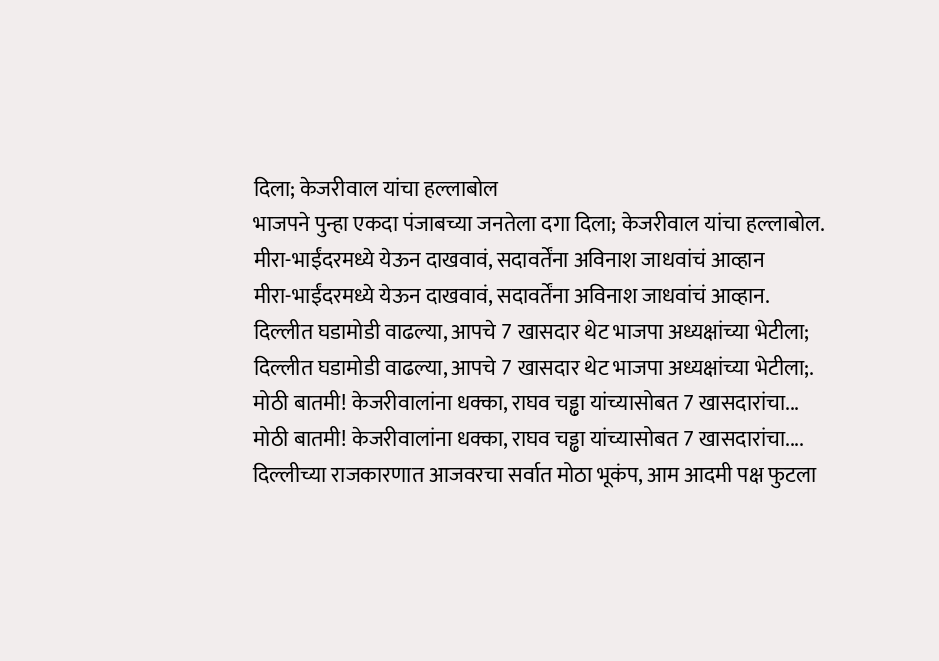दिला; केजरीवाल यांचा हल्लाबोल
भाजपने पुन्हा एकदा पंजाबच्या जनतेला दगा दिला; केजरीवाल यांचा हल्लाबोल.
मीरा-भाईंदरमध्ये येऊन दाखवावं, सदावर्तेंना अविनाश जाधवांचं आव्हान
मीरा-भाईंदरमध्ये येऊन दाखवावं, सदावर्तेंना अविनाश जाधवांचं आव्हान.
दिल्लीत घडामोडी वाढल्या, आपचे 7 खासदार थेट भाजपा अध्यक्षांच्या भेटीला;
दिल्लीत घडामोडी वाढल्या, आपचे 7 खासदार थेट भाजपा अध्यक्षांच्या भेटीला;.
मोठी बातमी! केजरीवालांना धक्का, राघव चड्ढा यांच्यासोबत 7 खासदारांचा...
मोठी बातमी! केजरीवालांना धक्का, राघव चड्ढा यांच्यासोबत 7 खासदारांचा....
दिल्लीच्या राजकारणात आजवरचा सर्वात मोठा भूकंप, आम आदमी पक्ष फुटला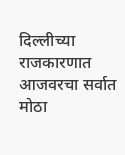दिल्लीच्या राजकारणात आजवरचा सर्वात मोठा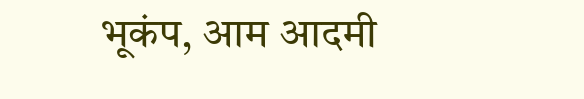भूकंप, आम आदमी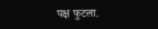पक्ष फुटला.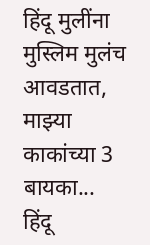हिंदू मुलींना मुस्लिम मुलंच आवडतात, माझ्या काकांच्या 3 बायका...
हिंदू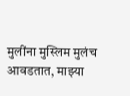मुलींना मुस्लिम मुलंच आवडतात, माझ्या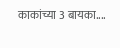काकांच्या 3 बायका....